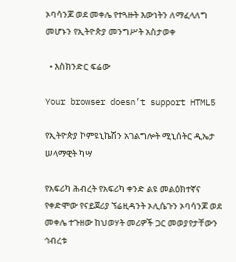ኦባሳንጆ ወደ መቀሌ የተጓዙት እውነትን ለማፈላለግ መሆኑን የኢትዮጵያ መንግሥት አስታወቀ

  • እስክንድር ፍሬው

Your browser doesn’t support HTML5

የኢትዮጵያ ኮምዩኒኬሽን አገልግሎት ሚኒሰትር ዲኤታ ሠላማዊት ካሣ

የአፍሪካ ሕብረት የአፍሪካ ቀንድ ልዩ መልዕክተኛና የቀድሞው የናይጀሪያ ኘሬዚዳንት ኦሊሴጉን ኦባሳንጆ ወደ መቀሌ ተጉዘው ከህወሃት መሪዎች ጋር መወያየታቸውን ኅብረቱ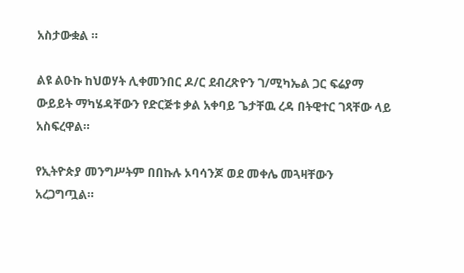አስታውቋል ።

ልዩ ልዑኩ ከህወሃት ሊቀመንበር ዶ/ር ደብረጽዮን ገ/ሚካኤል ጋር ፍሬያማ ውይይት ማካሄዳቸውን የድርጅቱ ቃል አቀባይ ጌታቸዉ ረዳ በትዊተር ገጻቸው ላይ አስፍረዋል።

የኢትዮጵያ መንግሥትም በበኩሉ ኦባሳንጆ ወደ መቀሌ መጓዛቸውን አረጋግጧል።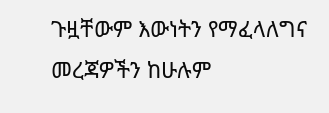ጉዟቸውም እውነትን የማፈላለግና መረጃዎችን ከሁሉም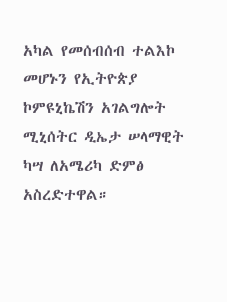አካል የመሰብሰብ ተልእኮ መሆኑን የኢትዮጵያ ኮምዩኒኬሽን አገልግሎት ሚኒሰትር ዲኤታ ሠላማዊት ካሣ ለአሜሪካ ድምፅ አስረድተዋል።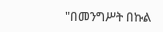"በመንግሥት በኩል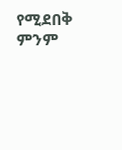የሚደበቅ ምንም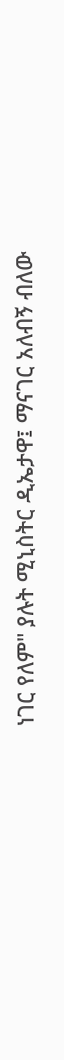ነገር የለም" ያሉት ሚኒስትር ዲኤታዋ፤ ማናገር አለብኝ ብለው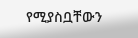የሚያስቧቸውን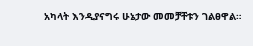አካላት እንዲያናግሩ ሁኔታው መመቻቸቱን ገልፀዋል።